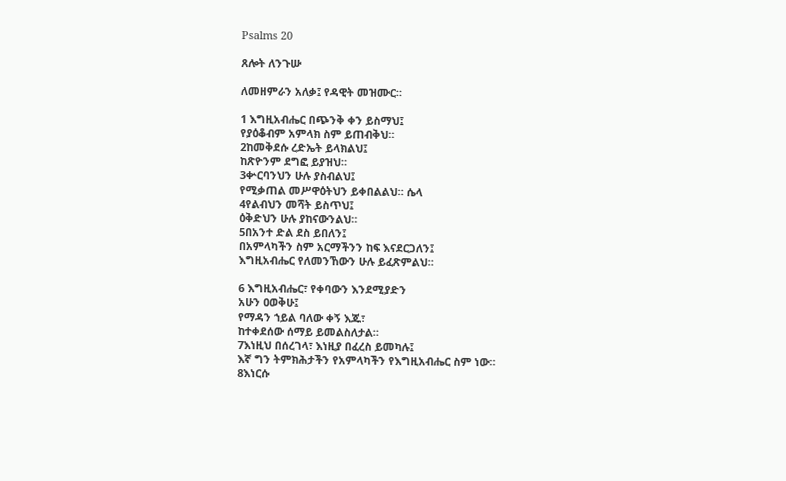Psalms 20

ጸሎት ለንጉሡ

ለመዘምራን አለቃ፤ የዳዊት መዝሙር።

1 እግዚአብሔር በጭንቅ ቀን ይስማህ፤
የያዕቆብም አምላክ ስም ይጠብቅህ።
2ከመቅደሱ ረድኤት ይላክልህ፤
ከጽዮንም ደግፎ ይያዝህ።
3ቍርባንህን ሁሉ ያስብልህ፤
የሚቃጠል መሥዋዕትህን ይቀበልልህ። ሴላ
4የልብህን መሻት ይስጥህ፤
ዕቅድህን ሁሉ ያከናውንልህ።
5በአንተ ድል ደስ ይበለን፤
በአምላካችን ስም አርማችንን ከፍ እናደርጋለን፤
እግዚአብሔር የለመንኸውን ሁሉ ይፈጽምልህ።

6 እግዚአብሔር፣ የቀባውን እንደሚያድን
አሁን ዐወቅሁ፤
የማዳን ኀይል ባለው ቀኝ እጁ፣
ከተቀደሰው ሰማይ ይመልስለታል።
7እነዚህ በሰረገላ፣ እነዚያ በፈረስ ይመካሉ፤
እኛ ግን ትምክሕታችን የአምላካችን የእግዚአብሔር ስም ነው።
8እነርሱ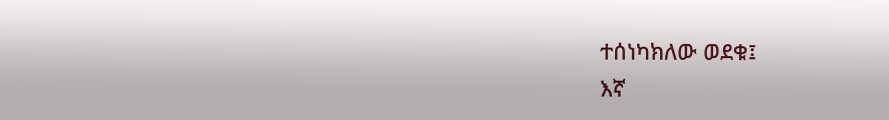ተሰነካክለው ወደቁ፤
እኛ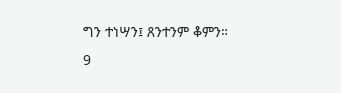ግን ተነሣን፤ ጸንተንም ቆምን።
9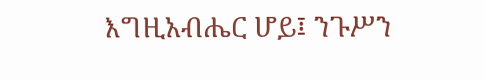እግዚአብሔር ሆይ፤ ንጉሥን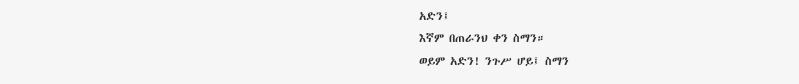አድን፤
እኛም በጠራንህ ቀን ስማን።
ወይም አድን! ንጉሥ ሆይ፤ ስማን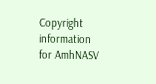Copyright information for AmhNASV